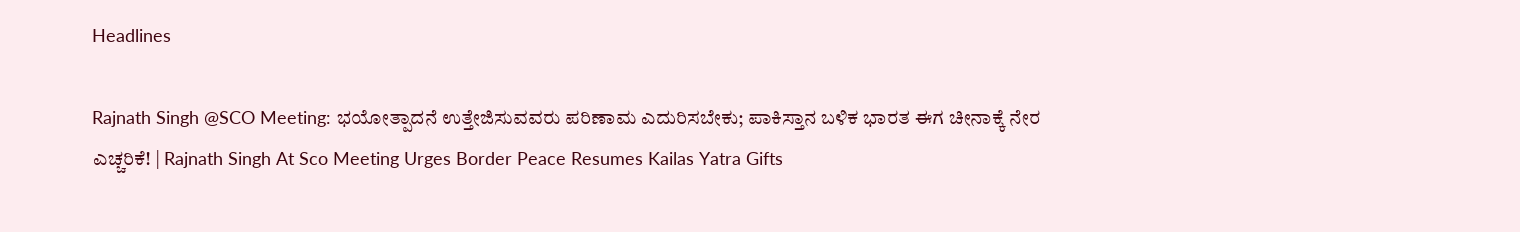Headlines

Rajnath Singh @SCO Meeting: ಭಯೋತ್ಪಾದನೆ ಉತ್ತೇಜಿಸುವವರು ಪರಿಣಾಮ ಎದುರಿಸಬೇಕು; ಪಾಕಿಸ್ತಾನ ಬಳಿಕ ಭಾರತ ಈಗ ಚೀನಾಕ್ಕೆ ನೇರ ಎಚ್ಚರಿಕೆ! | Rajnath Singh At Sco Meeting Urges Border Peace Resumes Kailas Yatra Gifts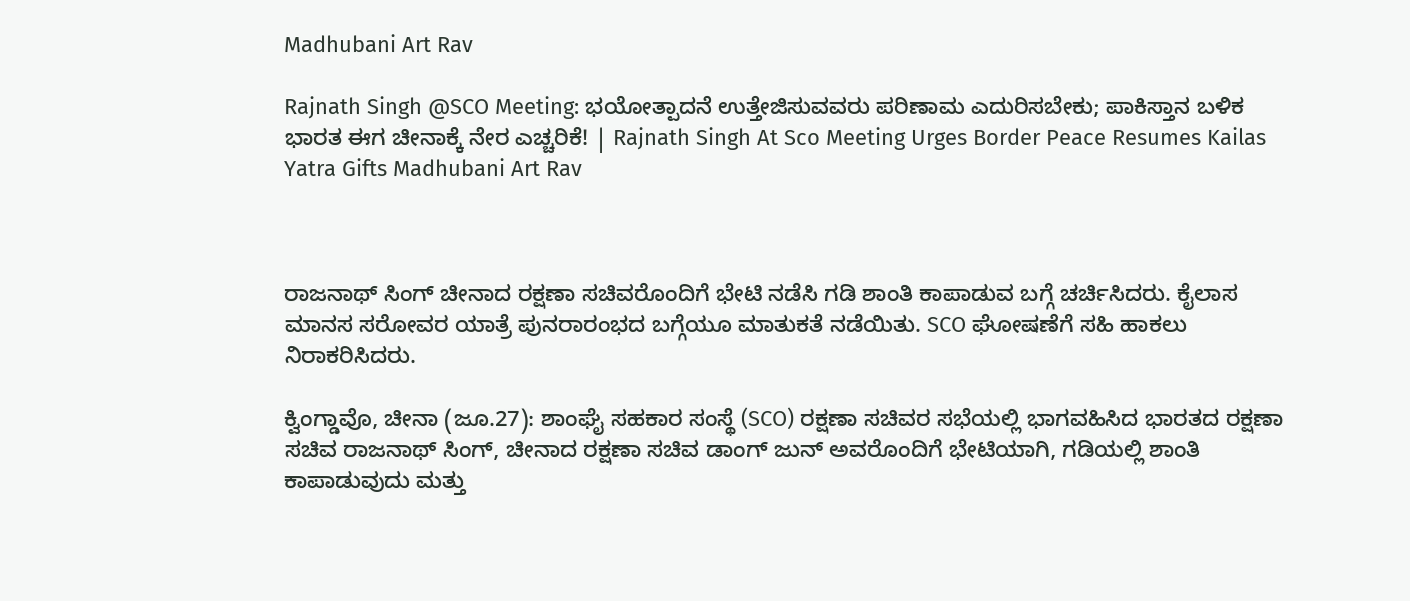Madhubani Art Rav

Rajnath Singh @SCO Meeting: ಭಯೋತ್ಪಾದನೆ ಉತ್ತೇಜಿಸುವವರು ಪರಿಣಾಮ ಎದುರಿಸಬೇಕು; ಪಾಕಿಸ್ತಾನ ಬಳಿಕ ಭಾರತ ಈಗ ಚೀನಾಕ್ಕೆ ನೇರ ಎಚ್ಚರಿಕೆ! | Rajnath Singh At Sco Meeting Urges Border Peace Resumes Kailas Yatra Gifts Madhubani Art Rav



ರಾಜನಾಥ್ ಸಿಂಗ್ ಚೀನಾದ ರಕ್ಷಣಾ ಸಚಿವರೊಂದಿಗೆ ಭೇಟಿ ನಡೆಸಿ ಗಡಿ ಶಾಂತಿ ಕಾಪಾಡುವ ಬಗ್ಗೆ ಚರ್ಚಿಸಿದರು. ಕೈಲಾಸ ಮಾನಸ ಸರೋವರ ಯಾತ್ರೆ ಪುನರಾರಂಭದ ಬಗ್ಗೆಯೂ ಮಾತುಕತೆ ನಡೆಯಿತು. SCO ಘೋಷಣೆಗೆ ಸಹಿ ಹಾಕಲು ನಿರಾಕರಿಸಿದರು.

ಕ್ವಿಂಗ್ಡಾವೊ, ಚೀನಾ (ಜೂ.27): ಶಾಂಘೈ ಸಹಕಾರ ಸಂಸ್ಥೆ (SCO) ರಕ್ಷಣಾ ಸಚಿವರ ಸಭೆಯಲ್ಲಿ ಭಾಗವಹಿಸಿದ ಭಾರತದ ರಕ್ಷಣಾ ಸಚಿವ ರಾಜನಾಥ್ ಸಿಂಗ್, ಚೀನಾದ ರಕ್ಷಣಾ ಸಚಿವ ಡಾಂಗ್ ಜುನ್ ಅವರೊಂದಿಗೆ ಭೇಟಿಯಾಗಿ, ಗಡಿಯಲ್ಲಿ ಶಾಂತಿ ಕಾಪಾಡುವುದು ಮತ್ತು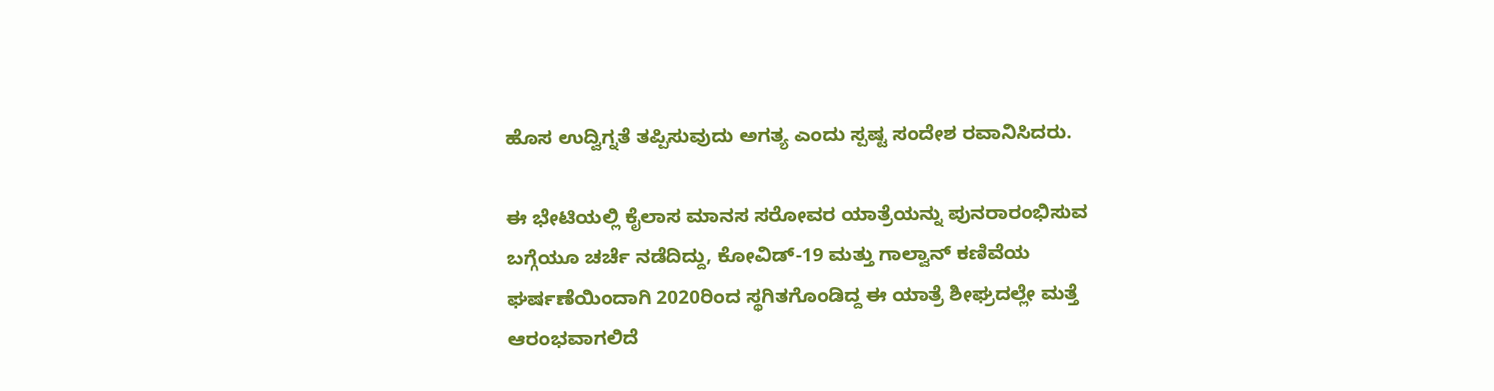ಹೊಸ ಉದ್ವಿಗ್ನತೆ ತಪ್ಪಿಸುವುದು ಅಗತ್ಯ ಎಂದು ಸ್ಪಷ್ಟ ಸಂದೇಶ ರವಾನಿಸಿದರು.

ಈ ಭೇಟಿಯಲ್ಲಿ ಕೈಲಾಸ ಮಾನಸ ಸರೋವರ ಯಾತ್ರೆಯನ್ನು ಪುನರಾರಂಭಿಸುವ ಬಗ್ಗೆಯೂ ಚರ್ಚೆ ನಡೆದಿದ್ದು, ಕೋವಿಡ್-19 ಮತ್ತು ಗಾಲ್ವಾನ್ ಕಣಿವೆಯ ಘರ್ಷಣೆಯಿಂದಾಗಿ 2020ರಿಂದ ಸ್ಥಗಿತಗೊಂಡಿದ್ದ ಈ ಯಾತ್ರೆ ಶೀಘ್ರದಲ್ಲೇ ಮತ್ತೆ ಆರಂಭವಾಗಲಿದೆ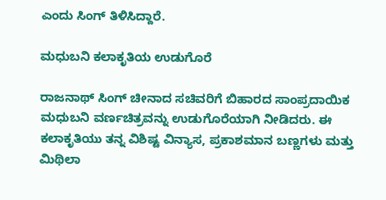ಎಂದು ಸಿಂಗ್ ತಿಳಿಸಿದ್ದಾರೆ.

ಮಧುಬನಿ ಕಲಾಕೃತಿಯ ಉಡುಗೊರೆ

ರಾಜನಾಥ್ ಸಿಂಗ್ ಚೀನಾದ ಸಚಿವರಿಗೆ ಬಿಹಾರದ ಸಾಂಪ್ರದಾಯಿಕ ಮಧುಬನಿ ವರ್ಣಚಿತ್ರವನ್ನು ಉಡುಗೊರೆಯಾಗಿ ನೀಡಿದರು. ಈ ಕಲಾಕೃತಿಯು ತನ್ನ ವಿಶಿಷ್ಟ ವಿನ್ಯಾಸ, ಪ್ರಕಾಶಮಾನ ಬಣ್ಣಗಳು ಮತ್ತು ಮಿಥಿಲಾ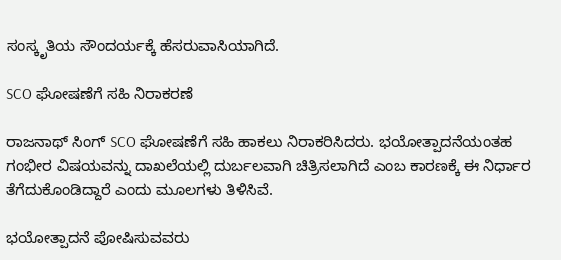ಸಂಸ್ಕೃತಿಯ ಸೌಂದರ್ಯಕ್ಕೆ ಹೆಸರುವಾಸಿಯಾಗಿದೆ.

SCO ಘೋಷಣೆಗೆ ಸಹಿ ನಿರಾಕರಣೆ

ರಾಜನಾಥ್ ಸಿಂಗ್ SCO ಘೋಷಣೆಗೆ ಸಹಿ ಹಾಕಲು ನಿರಾಕರಿಸಿದರು. ಭಯೋತ್ಪಾದನೆಯಂತಹ ಗಂಭೀರ ವಿಷಯವನ್ನು ದಾಖಲೆಯಲ್ಲಿ ದುರ್ಬಲವಾಗಿ ಚಿತ್ರಿಸಲಾಗಿದೆ ಎಂಬ ಕಾರಣಕ್ಕೆ ಈ ನಿರ್ಧಾರ ತೆಗೆದುಕೊಂಡಿದ್ದಾರೆ ಎಂದು ಮೂಲಗಳು ತಿಳಿಸಿವೆ.

ಭಯೋತ್ಪಾದನೆ ಪೋಷಿಸುವವರು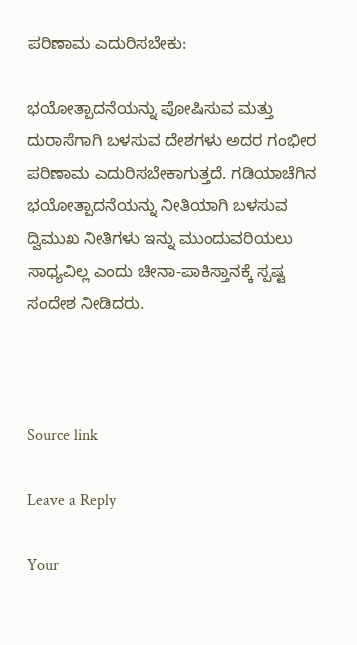ಪರಿಣಾಮ ಎದುರಿಸಬೇಕು:

ಭಯೋತ್ಪಾದನೆಯನ್ನು ಪೋಷಿಸುವ ಮತ್ತು ದುರಾಸೆಗಾಗಿ ಬಳಸುವ ದೇಶಗಳು ಅದರ ಗಂಭೀರ ಪರಿಣಾಮ ಎದುರಿಸಬೇಕಾಗುತ್ತದೆ. ಗಡಿಯಾಚೆಗಿನ ಭಯೋತ್ಪಾದನೆಯನ್ನು ನೀತಿಯಾಗಿ ಬಳಸುವ ದ್ವಿಮುಖ ನೀತಿಗಳು ಇನ್ನು ಮುಂದುವರಿಯಲು ಸಾಧ್ಯವಿಲ್ಲ ಎಂದು ಚೀನಾ-ಪಾಕಿಸ್ತಾನಕ್ಕೆ ಸ್ಪಷ್ಟ ಸಂದೇಶ ನೀಡಿದರು.



Source link

Leave a Reply

Your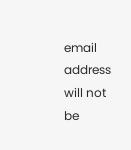email address will not be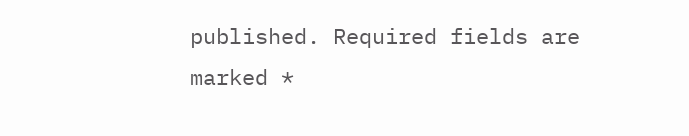published. Required fields are marked *